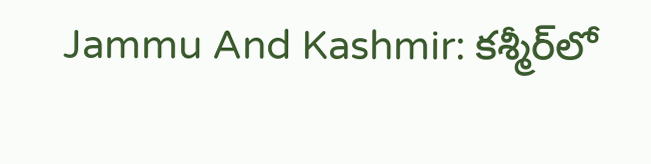Jammu And Kashmir: కశ్మీర్‌లో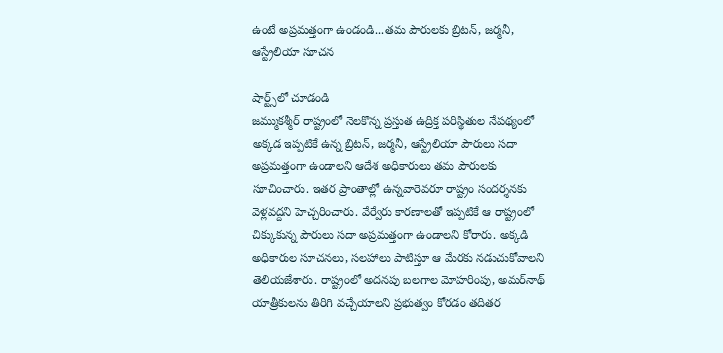ఉంటే అప్రమత్తంగా ఉండండి...తమ పౌరులకు బ్రిటన్‌, జర్మనీ, ఆస్ట్రేలియా సూచన

షార్ట్స్‌లో చూడండి
జమ్ముకశ్మీర్‌ రాష్ట్రంలో నెలకొన్న ప్రస్తుత ఉద్రిక్త పరిస్థితుల నేపథ్యంలో అక్కడ ఇప్పటికే ఉన్న బ్రిటన్‌, జర్మనీ, ఆస్ట్రేలియా పౌరులు సదా అప్రమత్తంగా ఉండాలని ఆదేశ అధికారులు తమ పౌరులకు సూచించారు. ఇతర ప్రాంతాల్లో ఉన్నవారెవరూ రాష్ట్రం సందర్శనకు వెళ్లవద్దని హెచ్చరించారు. వేర్వేరు కారణాలతో ఇప్పటికే ఆ రాష్ట్రంలో చిక్కుకున్న పౌరులు సదా అప్రమత్తంగా ఉండాలని కోరారు. అక్కడి అధికారుల సూచనలు, సలహాలు పాటిస్తూ ఆ మేరకు నడుచుకోవాలని తెలియజేశారు. రాష్ట్రంలో అదనపు బలగాల మోహరింపు, అమర్‌నాథ్‌ యాత్రీకులను తిరిగి వచ్చేయాలని ప్రభుత్వం కోరడం తదితర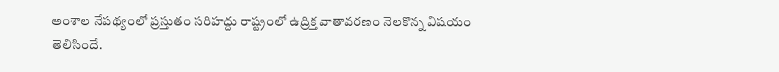అంశాల నేపథ్యంలో ప్రస్తుతం సరిహద్దు రాష్ట్రంలో ఉద్రిక్త వాతావరణం నెలకొన్న విషయం తెలిసిందే.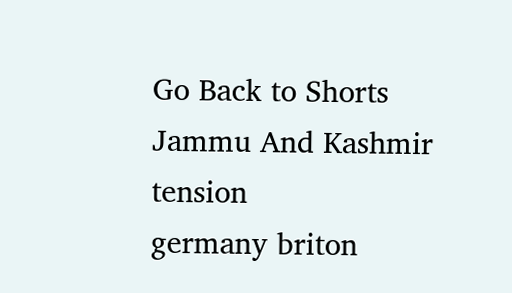Go Back to Shorts
Jammu And Kashmir
tension
germany briton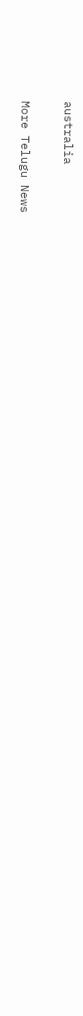australia

More Telugu News